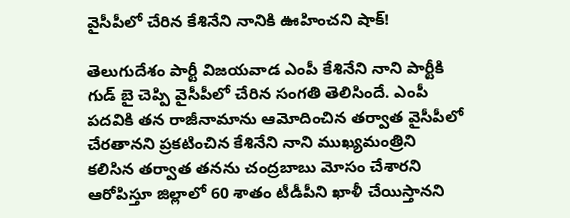వైసీపీలో చేరిన కేశినేని నానికి ఊహించని షాక్!

తెలుగుదేశం పార్టీ విజయవాడ ఎంపీ కేశినేని నాని పార్టీకి గుడ్ బై చెప్పి వైసీపీలో చేరిన సంగతి తెలిసిందే. ఎంపీ పదవికి తన రాజీనామాను ఆమోదించిన తర్వాత వైసీపీలో చేరతానని ప్రకటించిన కేశినేని నాని ముఖ్యమంత్రిని కలిసిన తర్వాత తనను చంద్రబాబు మోసం చేశారని ఆరోపిస్తూ జిల్లాలో 60 శాతం టీడీపీని ఖాళీ చేయిస్తానని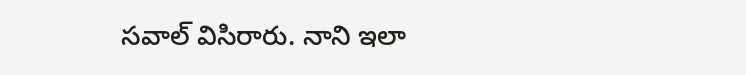సవాల్ విసిరారు. నాని ఇలా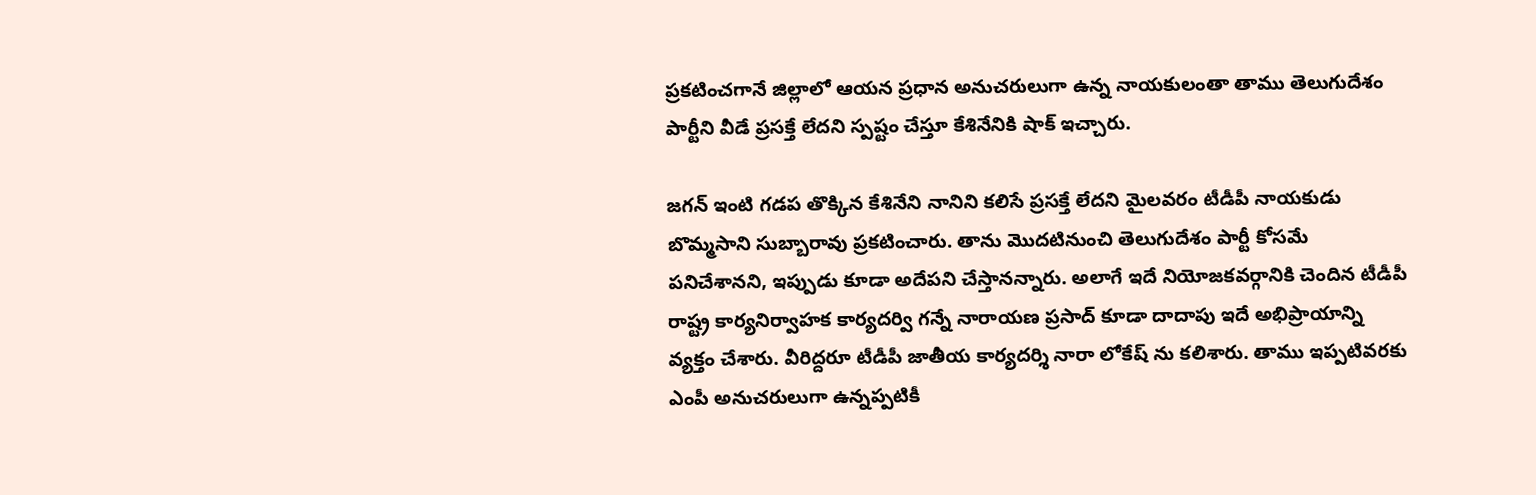ప్రకటించగానే జిల్లాలో ఆయన ప్రధాన అనుచరులుగా ఉన్న నాయకులంతా తాము తెలుగుదేశం పార్టీని వీడే ప్రసక్తే లేదని స్పష్టం చేస్తూ కేశినేనికి షాక్ ఇచ్చారు.

జగన్‌ ఇంటి గడప తొక్కిన కేశినేని నానిని కలిసే ప్రసక్తే లేదని మైలవరం టీడీపీ నాయకుడు బొమ్మసాని సుబ్బారావు ప్రకటించారు. తాను మొదటినుంచి తెలుగుదేశం పార్టీ కోసమే పనిచేశానని, ఇప్పుడు కూడా అదేపని చేస్తానన్నారు. అలాగే ఇదే నియోజకవర్గానికి చెందిన టీడీపీ రాష్ట్ర కార్యనిర్వాహక కార్యదర్వి గన్నే నారాయణ ప్రసాద్ కూడా దాదాపు ఇదే అభిప్రాయాన్ని వ్యక్తం చేశారు. వీరిద్దరూ టీడీపీ జాతీయ కార్యదర్శి నారా లోకేష్ ను కలిశారు. తాము ఇప్పటివరకు ఎంపీ అనుచరులుగా ఉన్నప్పటికీ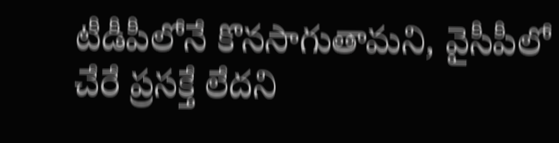టీడీపీలోనే కొనసాగుతామని, వైసీపీలో చేరే ప్రసక్తే లేదని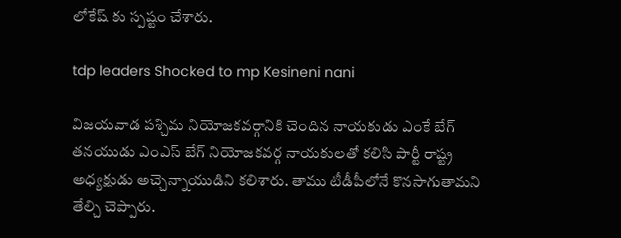లోకేష్ కు స్పష్టం చేశారు.

tdp leaders Shocked to mp Kesineni nani

విజయవాడ పశ్చిమ నియోజకవర్గానికి చెందిన నాయకుడు ఎంకే బేగ్‌ తనయుడు ఎంఎస్‌ బేగ్‌ నియోజకవర్గ నాయకులతో కలిసి పార్టీ రాష్ట్ర అధ్యక్షుడు అచ్చెన్నాయుడిని కలిశారు. తాము టీడీపీలోనే కొనసాగుతామని తేల్చి చెప్పారు.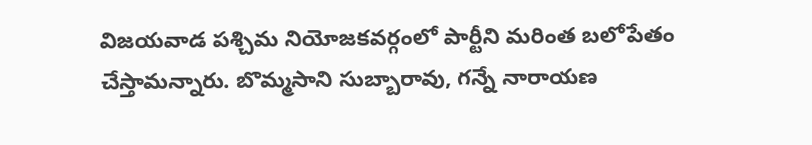విజయవాడ పశ్చిమ నియోజకవర్గంలో పార్టీని మరింత బలోపేతం చేస్తామన్నారు. బొమ్మసాని సుబ్బారావు, గన్నే నారాయణ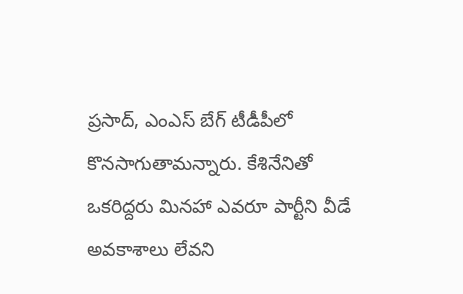ప్రసాద్, ఎంఎస్ బేగ్ టీడీపీలో కొనసాగుతామన్నారు. కేశినేనితో ఒకరిద్దరు మినహా ఎవరూ పార్టీని వీడే అవకాశాలు లేవని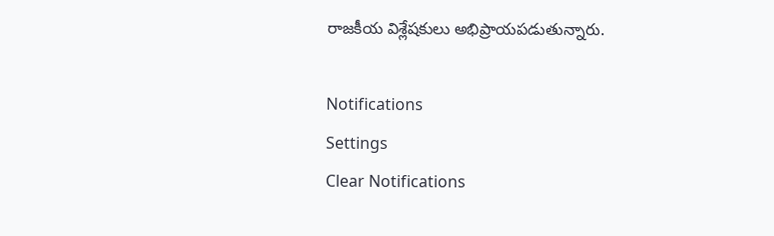రాజకీయ విశ్లేషకులు అభిప్రాయపడుతున్నారు.

Notifications
Settings
Clear Notifications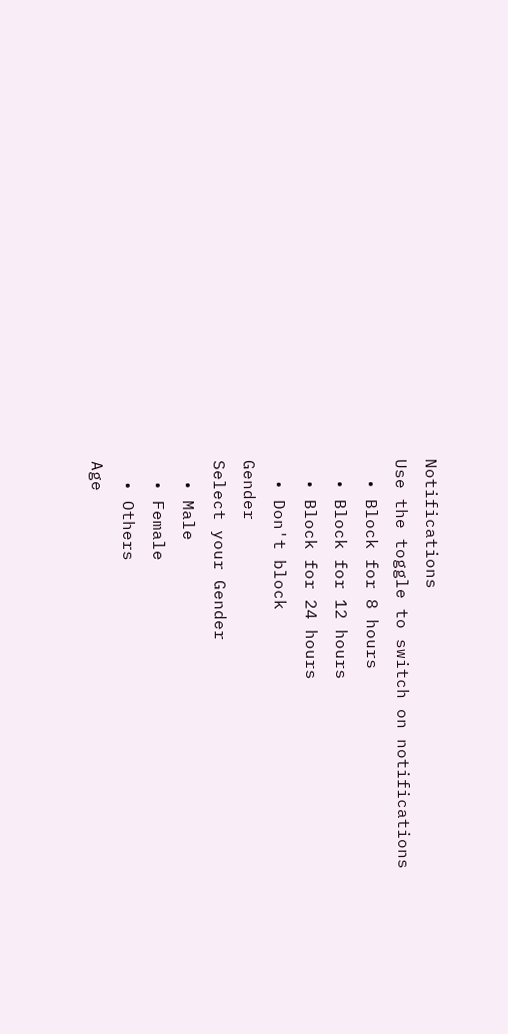Notifications
Use the toggle to switch on notifications
  • Block for 8 hours
  • Block for 12 hours
  • Block for 24 hours
  • Don't block
Gender
Select your Gender
  • Male
  • Female
  • Others
Age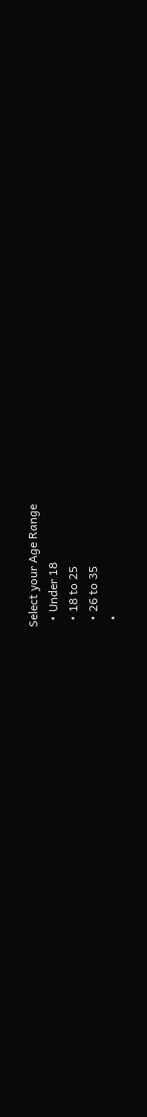Select your Age Range
  • Under 18
  • 18 to 25
  • 26 to 35
  •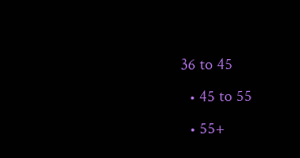36 to 45
  • 45 to 55
  • 55+